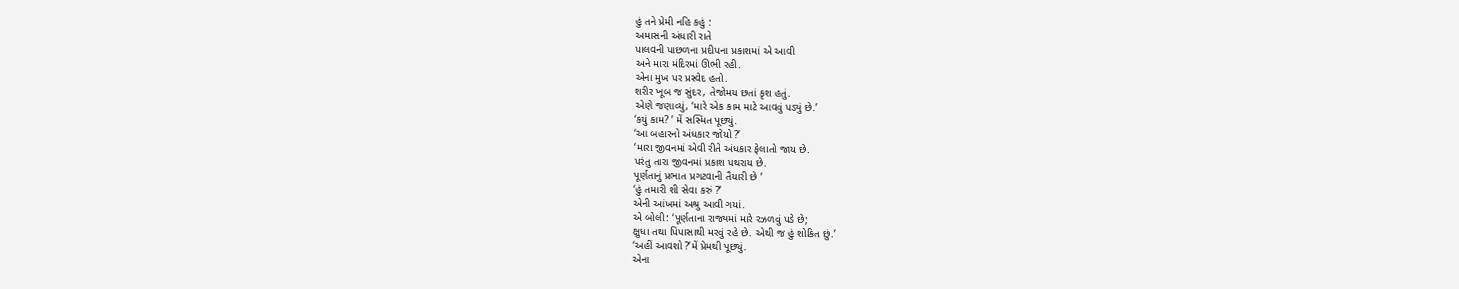હું તને પ્રેમી નહિ કહું :
અમાસની અંધારી રાતે
પાલવની પાછળના પ્રદીપના પ્રકાશમાં એ આવી
અને મારા મંદિરમાં ઊભી રહી.
એના મુખ પર પ્રસ્વેદ હતો.
શરીર ખૂબ જ સુંદર, તેજોમય છતાં કૃશ હતું.
એણે જણાવ્યું, ‘મારે એક કામ માટે આવવું પડ્યું છે.’
‘કયું કામ? ’ મેં સસ્મિત પૂછ્યું.
‘આ બહારનો અંધકાર જોયો ?’
‘મારા જીવનમાં એવી રીતે અંધકાર ફેલાતો જાય છે.
પરંતુ તારા જીવનમાં પ્રકાશ પથરાય છે.
પૂર્ણતાનું પ્રભાત પ્રગટવાની તૈયારી છે ’
‘હું તમારી શી સેવા કરું ?’
એની આંખમાં અશ્રુ આવી ગયાં.
એ બોલી: ‘પૂર્ણતાના રાજ્યમાં મારે રઝળવું પડે છે;
ક્ષુધા તથા પિપાસાથી મરવું રહે છે. એથી જ હું શોકિત છું.’
‘અહીં આવશો ?’મેં પ્રેમથી પૂછ્યું.
એના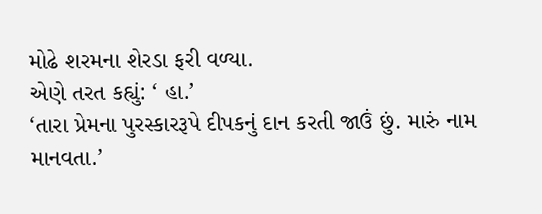મોઢે શરમના શેરડા ફરી વળ્યા.
એણે તરત કહ્યું: ‘ હા.’
‘તારા પ્રેમના પુરસ્કારરૂપે દીપકનું દાન કરતી જાઉં છું. મારું નામ માનવતા.’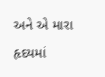અને એ મારા હૃદયમાં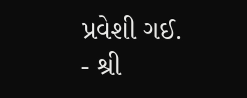પ્રવેશી ગઈ.
- શ્રી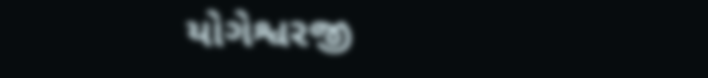યોગેશ્વરજી